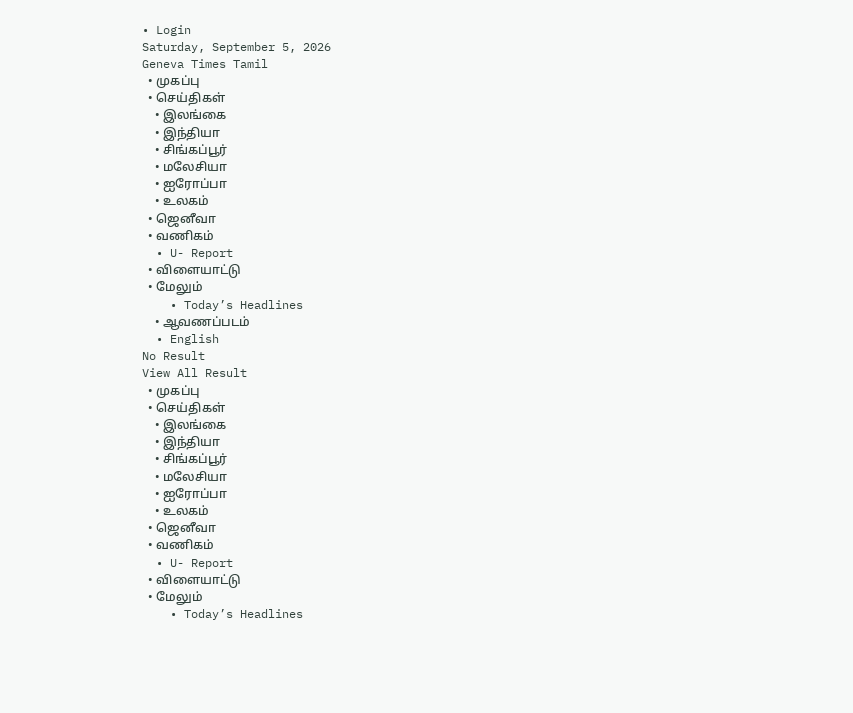• Login
Saturday, September 5, 2026
Geneva Times Tamil
  • முகப்பு
  • செய்திகள்
    • இலங்கை
    • இந்தியா
    • சிங்கப்பூர்
    • மலேசியா
    • ஐரோப்பா
    • உலகம்
  • ஜெனீவா
  • வணிகம்
  • U- Report
  • விளையாட்டு
  • மேலும்
    • Today’s Headlines
    • ஆவணப்படம்
  • English
No Result
View All Result
  • முகப்பு
  • செய்திகள்
    • இலங்கை
    • இந்தியா
    • சிங்கப்பூர்
    • மலேசியா
    • ஐரோப்பா
    • உலகம்
  • ஜெனீவா
  • வணிகம்
  • U- Report
  • விளையாட்டு
  • மேலும்
    • Today’s Headlines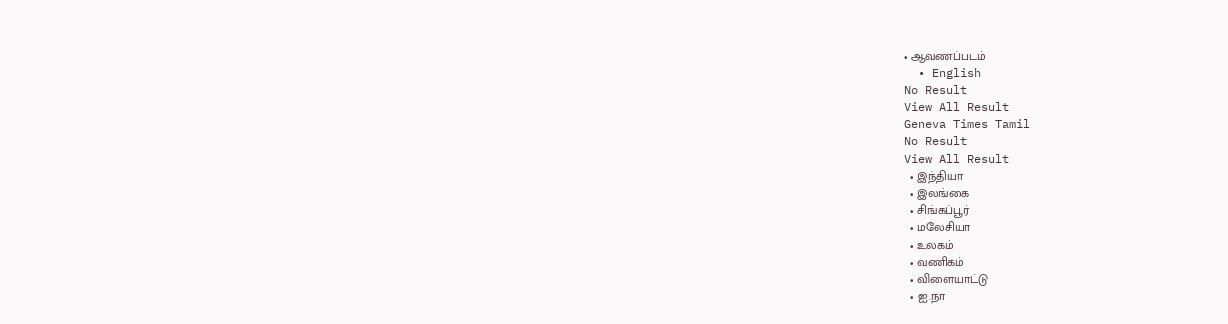• ஆவணப்படம்
  • English
No Result
View All Result
Geneva Times Tamil
No Result
View All Result
  • இந்தியா
  • இலங்கை
  • சிங்கப்பூர்
  • மலேசியா
  • உலகம்
  • வணிகம்
  • விளையாட்டு
  • ஐ.நா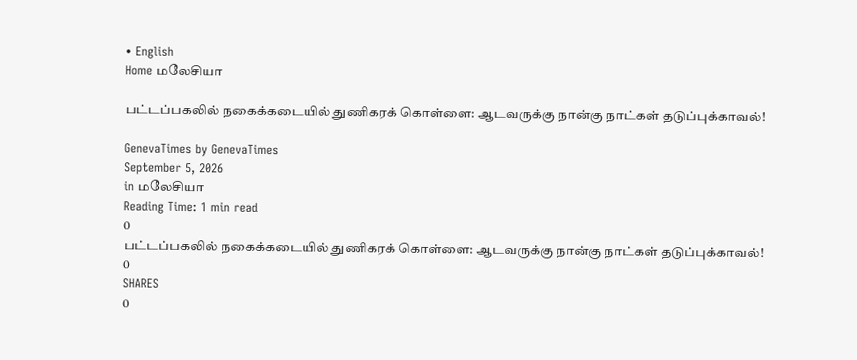• English
Home மலேசியா

பட்டப்பகலில் நகைக்கடையில் துணிகரக் கொள்ளை: ஆடவருக்கு நான்கு நாட்கள் தடுப்புக்காவல்!

GenevaTimes by GenevaTimes
September 5, 2026
in மலேசியா
Reading Time: 1 min read
0
பட்டப்பகலில் நகைக்கடையில் துணிகரக் கொள்ளை: ஆடவருக்கு நான்கு நாட்கள் தடுப்புக்காவல்!
0
SHARES
0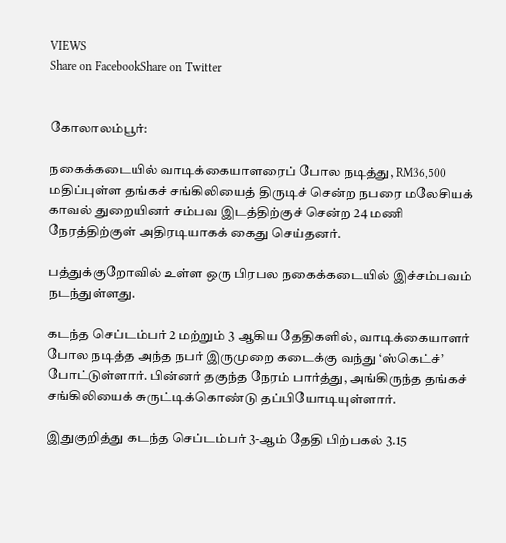VIEWS
Share on FacebookShare on Twitter


கோலாலம்பூர்:

நகைக்கடையில் வாடிக்கையாளரைப் போல நடித்து, RM36,500 மதிப்புள்ள தங்கச் சங்கிலியைத் திருடிச் சென்ற நபரை மலேசியக் காவல் துறையினர் சம்பவ இடத்திற்குச் சென்ற 24 மணி நேரத்திற்குள் அதிரடியாகக் கைது செய்தனர்.

பத்துக்குறோவில் உள்ள ஒரு பிரபல நகைக்கடையில் இச்சம்பவம் நடந்துள்ளது.

கடந்த செப்டம்பர் 2 மற்றும் 3 ஆகிய தேதிகளில், வாடிக்கையாளர் போல நடித்த அந்த நபர் இருமுறை கடைக்கு வந்து ‘ஸ்கெட்ச்’ போட்டுள்ளார். பின்னர் தகுந்த நேரம் பார்த்து, அங்கிருந்த தங்கச் சங்கிலியைக் சுருட்டிக்கொண்டு தப்பியோடியுள்ளார்.

இதுகுறித்து கடந்த செப்டம்பர் 3-ஆம் தேதி பிற்பகல் 3.15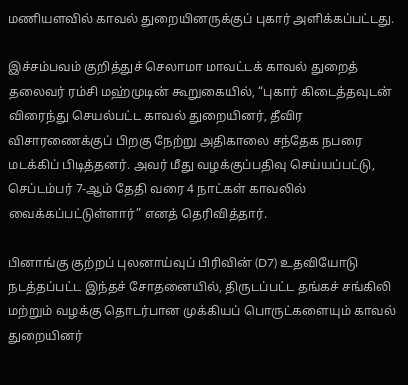மணியளவில் காவல் துறையினருக்குப் புகார் அளிக்கப்பட்டது.

இச்சம்பவம் குறித்துச் செலாமா மாவட்டக் காவல் துறைத் தலைவர் ரம்சி மஹ்முடின் கூறுகையில், “புகார் கிடைத்தவுடன் விரைந்து செயல்பட்ட காவல் துறையினர், தீவிர விசாரணைக்குப் பிறகு நேற்று அதிகாலை சந்தேக நபரை மடக்கிப் பிடித்தனர். அவர் மீது வழக்குப்பதிவு செய்யப்பட்டு, செப்டம்பர் 7-ஆம் தேதி வரை 4 நாட்கள் காவலில் வைக்கப்பட்டுள்ளார்” எனத் தெரிவித்தார்.

பினாங்கு குற்றப் புலனாய்வுப் பிரிவின் (D7) உதவியோடு நடத்தப்பட்ட இந்தச் சோதனையில், திருடப்பட்ட தங்கச் சங்கிலி மற்றும் வழக்கு தொடர்பான முக்கியப் பொருட்களையும் காவல் துறையினர்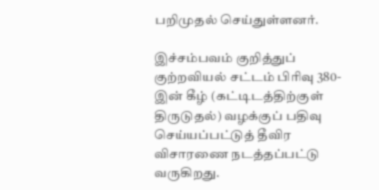பறிமுதல் செய்துள்ளனர்.

இச்சம்பவம் குறித்துப் குற்றவியல் சட்டம் பிரிவு 380-இன் கீழ் (கட்டிடத்திற்குள் திருடுதல்) வழக்குப் பதிவு செய்யப்பட்டுத் தீவிர விசாரணை நடத்தப்பட்டு வருகிறது.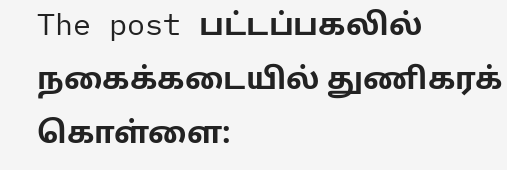The post பட்டப்பகலில் நகைக்கடையில் துணிகரக் கொள்ளை: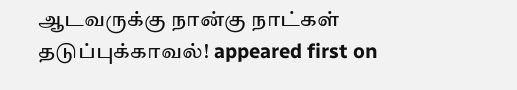ஆடவருக்கு நான்கு நாட்கள் தடுப்புக்காவல்! appeared first on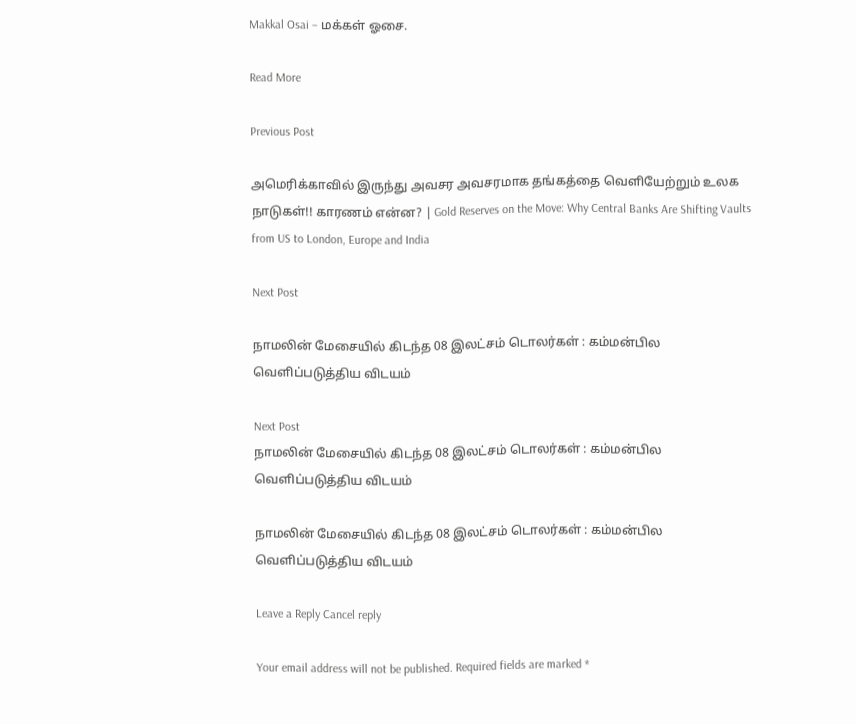Makkal Osai – மக்கள் ஓசை.

Read More

Previous Post

அமெரிக்காவில் இருந்து அவசர அவசரமாக தங்கத்தை வெளியேற்றும் உலக நாடுகள்!! காரணம் என்ன? | Gold Reserves on the Move: Why Central Banks Are Shifting Vaults from US to London, Europe and India

Next Post

நாமலின் மேசையில் கிடந்த 08 இலட்சம் டொலர்கள் : கம்மன்பில வெளிப்படுத்திய விடயம்

Next Post
நாமலின் மேசையில் கிடந்த 08 இலட்சம் டொலர்கள் : கம்மன்பில வெளிப்படுத்திய விடயம்

நாமலின் மேசையில் கிடந்த 08 இலட்சம் டொலர்கள் : கம்மன்பில வெளிப்படுத்திய விடயம்

Leave a Reply Cancel reply

Your email address will not be published. Required fields are marked *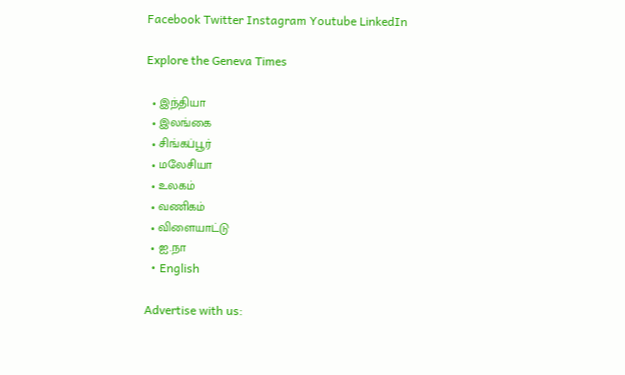Facebook Twitter Instagram Youtube LinkedIn

Explore the Geneva Times

  • இந்தியா
  • இலங்கை
  • சிங்கப்பூர்
  • மலேசியா
  • உலகம்
  • வணிகம்
  • விளையாட்டு
  • ஐ.நா
  • English

Advertise with us: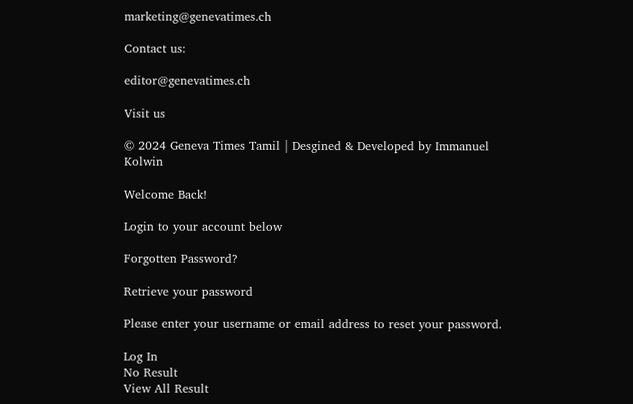marketing@genevatimes.ch

Contact us:

editor@genevatimes.ch

Visit us

© 2024 Geneva Times Tamil | Desgined & Developed by Immanuel Kolwin

Welcome Back!

Login to your account below

Forgotten Password?

Retrieve your password

Please enter your username or email address to reset your password.

Log In
No Result
View All Result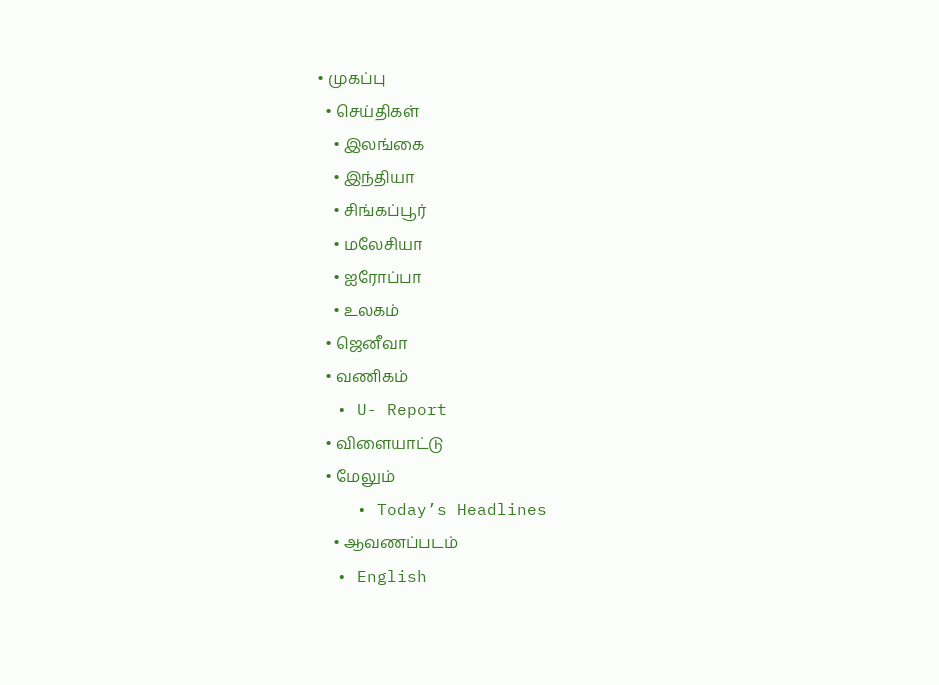• முகப்பு
  • செய்திகள்
    • இலங்கை
    • இந்தியா
    • சிங்கப்பூர்
    • மலேசியா
    • ஐரோப்பா
    • உலகம்
  • ஜெனீவா
  • வணிகம்
  • U- Report
  • விளையாட்டு
  • மேலும்
    • Today’s Headlines
    • ஆவணப்படம்
  • English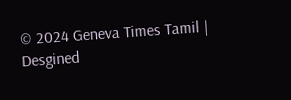© 2024 Geneva Times Tamil | Desgined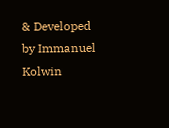& Developed by Immanuel Kolwin